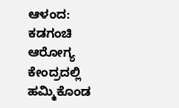ಆಳಂದ: ಕಡಗಂಚಿ ಆರೋಗ್ಯ ಕೇಂದ್ರದಲ್ಲಿ ಹಮ್ಮಿಕೊಂಡ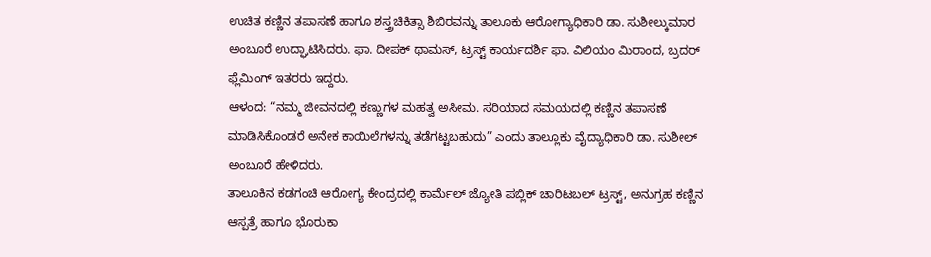ಉಚಿತ ಕಣ್ಣಿನ ತಪಾಸಣೆ ಹಾಗೂ ಶಸ್ತ್ರಚಿಕಿತ್ಸಾ ಶಿಬಿರವನ್ನು ತಾಲೂಕು ಆರೋಗ್ಯಾಧಿಕಾರಿ ಡಾ. ಸುಶೀಲ್ಕುಮಾರ ಅಂಬೂರೆ ಉದ್ಘಾಟಿಸಿದರು. ಫಾ. ದೀಪಕ್ ಥಾಮಸ್, ಟ್ರಸ್ಟ್ ಕಾರ್ಯದರ್ಶಿ ಫಾ. ವಿಲಿಯಂ ಮಿರಾಂದ, ಬ್ರದರ್ ಫ್ಲೆಮಿಂಗ್ ಇತರರು ಇದ್ದರು.
ಆಳಂದ: “ನಮ್ಮ ಜೀವನದಲ್ಲಿ ಕಣ್ಣುಗಳ ಮಹತ್ವ ಅಸೀಮ. ಸರಿಯಾದ ಸಮಯದಲ್ಲಿ ಕಣ್ಣಿನ ತಪಾಸಣೆ ಮಾಡಿಸಿಕೊಂಡರೆ ಅನೇಕ ಕಾಯಿಲೆಗಳನ್ನು ತಡೆಗಟ್ಟಬಹುದು” ಎಂದು ತಾಲ್ಲೂಕು ವೈದ್ಯಾಧಿಕಾರಿ ಡಾ. ಸುಶೀಲ್ ಅಂಬೂರೆ ಹೇಳಿದರು.
ತಾಲೂಕಿನ ಕಡಗಂಚಿ ಆರೋಗ್ಯ ಕೇಂದ್ರದಲ್ಲಿ ಕಾರ್ಮೆಲ್ ಜ್ಯೋತಿ ಪಬ್ಲಿಕ್ ಚಾರಿಟಬಲ್ ಟ್ರಸ್ಟ್, ಅನುಗ್ರಹ ಕಣ್ಣಿನ ಆಸ್ಪತ್ರೆ ಹಾಗೂ ಭೊರುಕಾ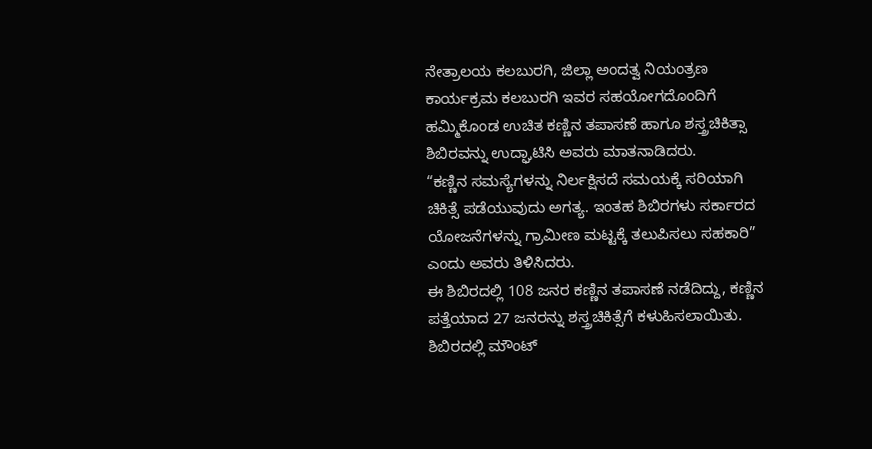ನೇತ್ರಾಲಯ ಕಲಬುರಗಿ, ಜಿಲ್ಲಾ ಅಂದತ್ವ ನಿಯಂತ್ರಣ ಕಾರ್ಯಕ್ರಮ ಕಲಬುರಗಿ ಇವರ ಸಹಯೋಗದೊಂದಿಗೆ ಹಮ್ಮಿಕೊಂಡ ಉಚಿತ ಕಣ್ಣಿನ ತಪಾಸಣೆ ಹಾಗೂ ಶಸ್ತ್ರಚಿಕಿತ್ಸಾ ಶಿಬಿರವನ್ನು ಉದ್ಘಾಟಿಸಿ ಅವರು ಮಾತನಾಡಿದರು.
“ಕಣ್ಣಿನ ಸಮಸ್ಯೆಗಳನ್ನು ನಿರ್ಲಕ್ಷಿಸದೆ ಸಮಯಕ್ಕೆ ಸರಿಯಾಗಿ ಚಿಕಿತ್ಸೆ ಪಡೆಯುವುದು ಅಗತ್ಯ. ಇಂತಹ ಶಿಬಿರಗಳು ಸರ್ಕಾರದ ಯೋಜನೆಗಳನ್ನು ಗ್ರಾಮೀಣ ಮಟ್ಟಕ್ಕೆ ತಲುಪಿಸಲು ಸಹಕಾರಿ” ಎಂದು ಅವರು ತಿಳಿಸಿದರು.
ಈ ಶಿಬಿರದಲ್ಲಿ 108 ಜನರ ಕಣ್ಣಿನ ತಪಾಸಣೆ ನಡೆದಿದ್ದು, ಕಣ್ಣಿನ ಪತ್ತೆಯಾದ 27 ಜನರನ್ನು ಶಸ್ತ್ರಚಿಕಿತ್ಸೆಗೆ ಕಳುಹಿಸಲಾಯಿತು.
ಶಿಬಿರದಲ್ಲಿ ಮೌಂಟ್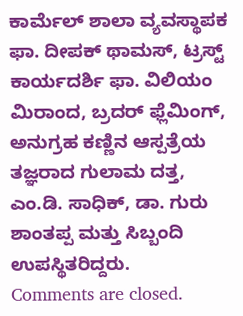ಕಾರ್ಮೆಲ್ ಶಾಲಾ ವ್ಯವಸ್ಥಾಪಕ ಫಾ. ದೀಪಕ್ ಥಾಮಸ್, ಟ್ರಸ್ಟ್ ಕಾರ್ಯದರ್ಶಿ ಫಾ. ವಿಲಿಯಂ ಮಿರಾಂದ, ಬ್ರದರ್ ಫ್ಲೆಮಿಂಗ್, ಅನುಗ್ರಹ ಕಣ್ಣಿನ ಆಸ್ಪತ್ರೆಯ ತಜ್ಞರಾದ ಗುಲಾಮ ದತ್ತ, ಎಂ.ಡಿ. ಸಾಧಿಕ್, ಡಾ. ಗುರು ಶಾಂತಪ್ಪ ಮತ್ತು ಸಿಬ್ಬಂದಿ ಉಪಸ್ಥಿತರಿದ್ದರು.
Comments are closed.